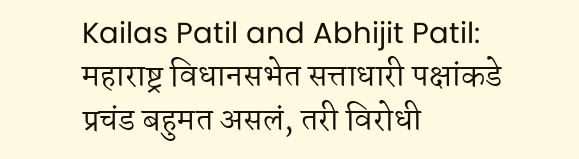Kailas Patil and Abhijit Patil: महाराष्ट्र विधानसभेत सत्ताधारी पक्षांकडे प्रचंड बहुमत असलं, तरी विरोधी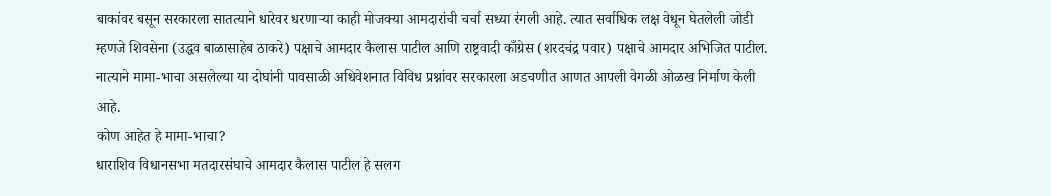बाकांवर बसून सरकारला सातत्याने धारेवर धरणाऱ्या काही मोजक्या आमदारांची चर्चा सध्या रंगली आहे. त्यात सर्वाधिक लक्ष वेधून घेतलेली जोडी म्हणजे शिवसेना (उद्धव बाळासाहेब ठाकरे) पक्षाचे आमदार कैलास पाटील आणि राष्ट्रवादी काँग्रेस (शरदचंद्र पवार) पक्षाचे आमदार अभिजित पाटील. नात्याने मामा-भाचा असलेल्या या दोघांनी पावसाळी अधिवेशनात विविध प्रश्नांवर सरकारला अडचणीत आणत आपली वेगळी ओळख निर्माण केली आहे.
कोण आहेत हे मामा-भाचा?
धाराशिव विधानसभा मतदारसंघाचे आमदार कैलास पाटील हे सलग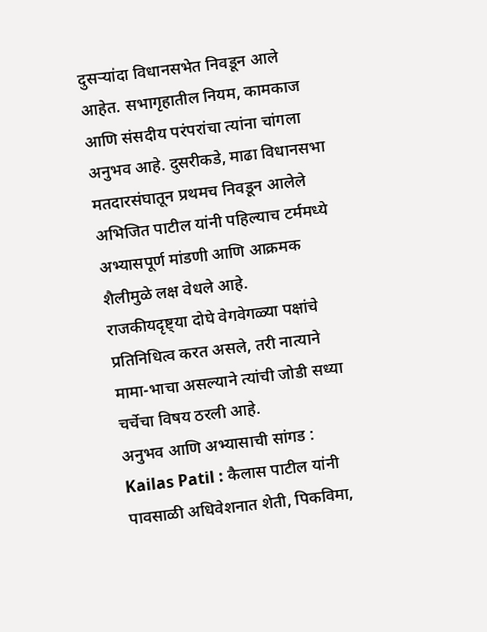दुसऱ्यांदा विधानसभेत निवडून आले आहेत. सभागृहातील नियम, कामकाज आणि संसदीय परंपरांचा त्यांना चांगला अनुभव आहे. दुसरीकडे, माढा विधानसभा मतदारसंघातून प्रथमच निवडून आलेले अभिजित पाटील यांनी पहिल्याच टर्ममध्ये अभ्यासपूर्ण मांडणी आणि आक्रमक शैलीमुळे लक्ष वेधले आहे.
राजकीयदृष्ट्या दोघे वेगवेगळ्या पक्षांचे प्रतिनिधित्व करत असले, तरी नात्याने मामा-भाचा असल्याने त्यांची जोडी सध्या चर्चेचा विषय ठरली आहे.
अनुभव आणि अभ्यासाची सांगड :
Kailas Patil : कैलास पाटील यांनी पावसाळी अधिवेशनात शेती, पिकविमा,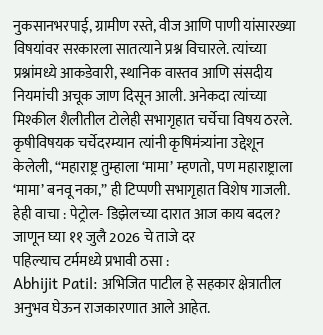नुकसानभरपाई, ग्रामीण रस्ते, वीज आणि पाणी यांसारख्या विषयांवर सरकारला सातत्याने प्रश्न विचारले. त्यांच्या प्रश्नांमध्ये आकडेवारी, स्थानिक वास्तव आणि संसदीय नियमांची अचूक जाण दिसून आली. अनेकदा त्यांच्या मिश्कील शैलीतील टोलेही सभागृहात चर्चेचा विषय ठरले.
कृषीविषयक चर्चेदरम्यान त्यांनी कृषिमंत्र्यांना उद्देशून केलेली, “महाराष्ट्र तुम्हाला ‘मामा’ म्हणतो, पण महाराष्ट्राला ‘मामा’ बनवू नका,” ही टिप्पणी सभागृहात विशेष गाजली.
हेही वाचा : पेट्रोल- डिझेलच्या दारात आज काय बदल? जाणून घ्या ११ जुलै 2026 चे ताजे दर
पहिल्याच टर्ममध्ये प्रभावी ठसा :
Abhijit Patil: अभिजित पाटील हे सहकार क्षेत्रातील अनुभव घेऊन राजकारणात आले आहेत.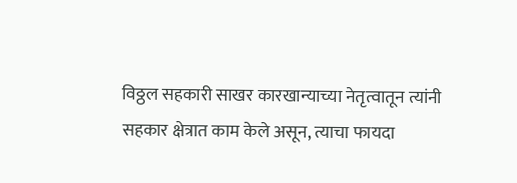विठ्ठल सहकारी साखर कारखान्याच्या नेतृत्वातून त्यांनी सहकार क्षेत्रात काम केले असून, त्याचा फायदा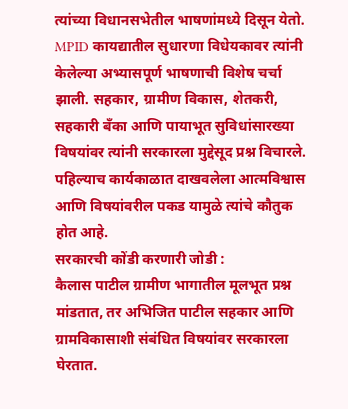त्यांच्या विधानसभेतील भाषणांमध्ये दिसून येतो.
MPID कायद्यातील सुधारणा विधेयकावर त्यांनी केलेल्या अभ्यासपूर्ण भाषणाची विशेष चर्चा झाली. सहकार, ग्रामीण विकास, शेतकरी, सहकारी बँका आणि पायाभूत सुविधांसारख्या विषयांवर त्यांनी सरकारला मुद्देसूद प्रश्न विचारले. पहिल्याच कार्यकाळात दाखवलेला आत्मविश्वास आणि विषयांवरील पकड यामुळे त्यांचे कौतुक होत आहे.
सरकारची कोंडी करणारी जोडी :
कैलास पाटील ग्रामीण भागातील मूलभूत प्रश्न मांडतात, तर अभिजित पाटील सहकार आणि ग्रामविकासाशी संबंधित विषयांवर सरकारला घेरतात.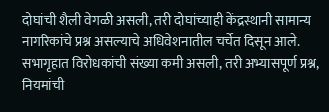दोघांची शैली वेगळी असली, तरी दोघांच्याही केंद्रस्थानी सामान्य नागरिकांचे प्रश्न असल्याचे अधिवेशनातील चर्चेत दिसून आले.
सभागृहात विरोधकांची संख्या कमी असली, तरी अभ्यासपूर्ण प्रश्न, नियमांची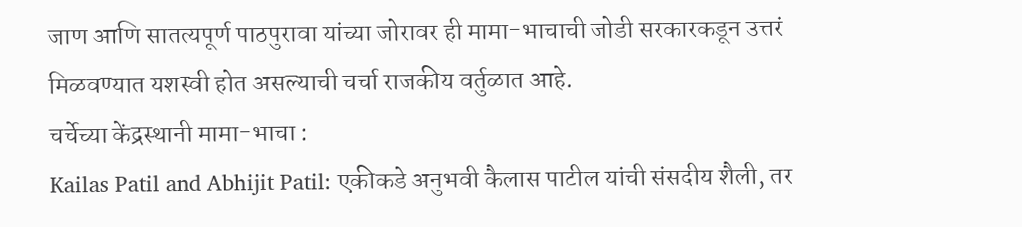जाण आणि सातत्यपूर्ण पाठपुरावा यांच्या जोरावर ही मामा-भाचाची जोडी सरकारकडून उत्तरं मिळवण्यात यशस्वी होत असल्याची चर्चा राजकीय वर्तुळात आहे.
चर्चेच्या केंद्रस्थानी मामा-भाचा :
Kailas Patil and Abhijit Patil: एकीकडे अनुभवी कैलास पाटील यांची संसदीय शैली, तर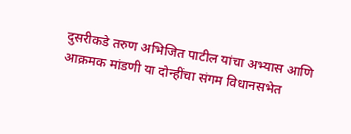दुसरीकडे तरुण अभिजित पाटील यांचा अभ्यास आणि आक्रमक मांडणी या दोन्हींचा संगम विधानसभेत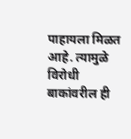पाहायला मिळत आहे. त्यामुळे विरोधी बाकांवरील ही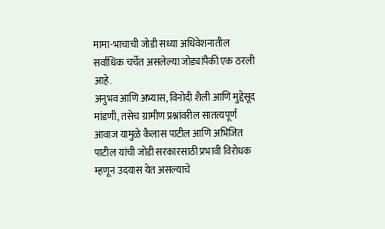मामा-भाचाची जोडी सध्या अधिवेशनातील सर्वाधिक चर्चेत असलेल्या जोड्यांपैकी एक ठरली आहे.
अनुभव आणि अभ्यास, विनोदी शैली आणि मुद्देसूद मांडणी, तसेच ग्रामीण प्रश्नांवरील सातत्यपूर्ण आवाज यामुळे कैलास पाटील आणि अभिजित पाटील यांची जोडी सरकारसाठी प्रभावी विरोधक म्हणून उदयास येत असल्याचे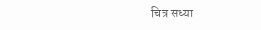चित्र सध्या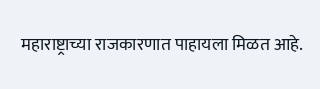महाराष्ट्राच्या राजकारणात पाहायला मिळत आहे.